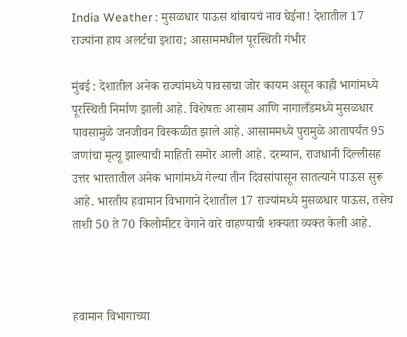India Weather : मुसळधार पाऊस थांबायचं नाव घेईना! देशातील 17 राज्यांना हाय अलर्टचा इशारा; आसाममधील पूरस्थिती गंभीर

मुंबई : देशातील अनेक राज्यांमध्ये पावसाचा जोर कायम असून काही भागांमध्ये पूरस्थिती निर्माण झाली आहे. विशेषतः आसाम आणि नागालँडमध्ये मुसळधार पावसामुळे जनजीवन विस्कळीत झाले आहे. आसाममध्ये पुरामुळे आतापर्यंत 95 जणांचा मृत्यू झाल्याची माहिती समोर आली आहे. दरम्यान, राजधानी दिल्लीसह उत्तर भारतातील अनेक भागांमध्ये गेल्या तीन दिवसांपासून सातत्याने पाऊस सुरू आहे. भारतीय हवामान विभागाने देशातील 17 राज्यांमध्ये मुसळधार पाऊस, तसेच ताशी 50 ते 70 किलोमीटर वेगाने वारे वाहण्याची शक्यता व्यक्त केली आहे.



हवामान विभागाच्या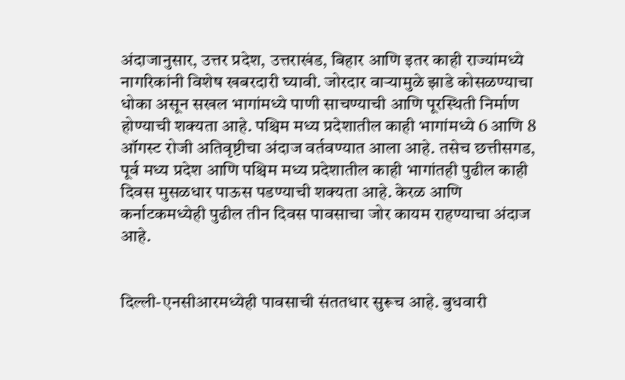अंदाजानुसार, उत्तर प्रदेश, उत्तराखंड, बिहार आणि इतर काही राज्यांमध्ये नागरिकांनी विशेष खबरदारी घ्यावी. जोरदार वाऱ्यामुळे झाडे कोसळण्याचा धोका असून सखल भागांमध्ये पाणी साचण्याची आणि पूरस्थिती निर्माण होण्याची शक्यता आहे. पश्चिम मध्य प्रदेशातील काही भागांमध्ये 6 आणि 8 ऑगस्ट रोजी अतिवृष्टीचा अंदाज वर्तवण्यात आला आहे. तसेच छत्तीसगड, पूर्व मध्य प्रदेश आणि पश्चिम मध्य प्रदेशातील काही भागांतही पुढील काही दिवस मुसळधार पाऊस पडण्याची शक्यता आहे. केरळ आणि कर्नाटकमध्येही पुढील तीन दिवस पावसाचा जोर कायम राहण्याचा अंदाज आहे.


दिल्ली-एनसीआरमध्येही पावसाची संततधार सुरूच आहे. बुधवारी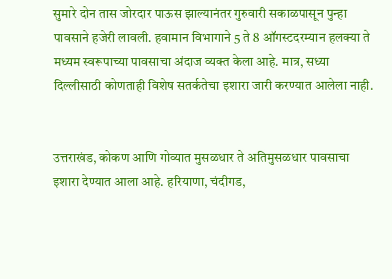सुमारे दोन तास जोरदार पाऊस झाल्यानंतर गुरुवारी सकाळपासून पुन्हा पावसाने हजेरी लावली. हवामान विभागाने 5 ते 8 ऑगस्टदरम्यान हलक्या ते मध्यम स्वरूपाच्या पावसाचा अंदाज व्यक्त केला आहे. मात्र, सध्या दिल्लीसाठी कोणताही विशेष सतर्कतेचा इशारा जारी करण्यात आलेला नाही.


उत्तराखंड, कोकण आणि गोव्यात मुसळधार ते अतिमुसळधार पावसाचा इशारा देण्यात आला आहे. हरियाणा, चंदीगड,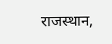राजस्थान,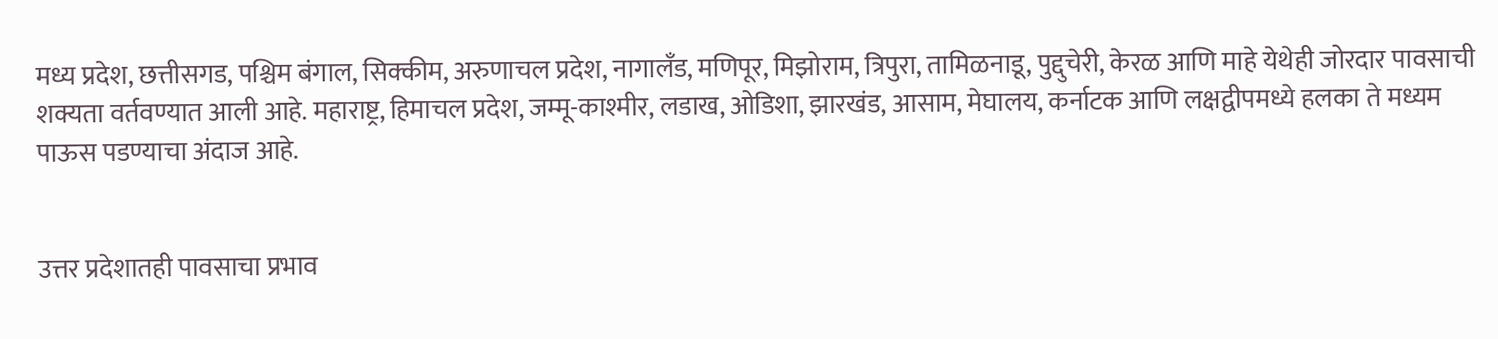मध्य प्रदेश, छत्तीसगड, पश्चिम बंगाल, सिक्कीम, अरुणाचल प्रदेश, नागालँड, मणिपूर, मिझोराम, त्रिपुरा, तामिळनाडू, पुद्दुचेरी, केरळ आणि माहे येथेही जोरदार पावसाची शक्यता वर्तवण्यात आली आहे. महाराष्ट्र, हिमाचल प्रदेश, जम्मू-काश्मीर, लडाख, ओडिशा, झारखंड, आसाम, मेघालय, कर्नाटक आणि लक्षद्वीपमध्ये हलका ते मध्यम पाऊस पडण्याचा अंदाज आहे.


उत्तर प्रदेशातही पावसाचा प्रभाव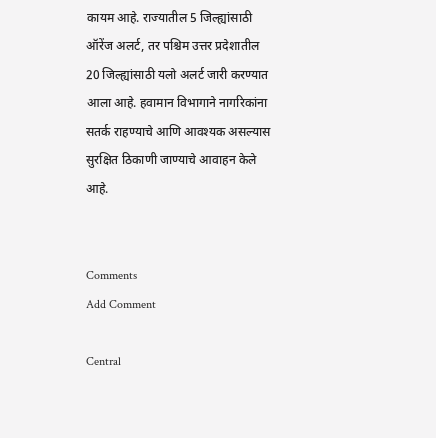कायम आहे. राज्यातील 5 जिल्ह्यांसाठी ऑरेंज अलर्ट, तर पश्चिम उत्तर प्रदेशातील 20 जिल्ह्यांसाठी यलो अलर्ट जारी करण्यात आला आहे. हवामान विभागाने नागरिकांना सतर्क राहण्याचे आणि आवश्यक असल्यास सुरक्षित ठिकाणी जाण्याचे आवाहन केले आहे.


Comments
Add Comment

Central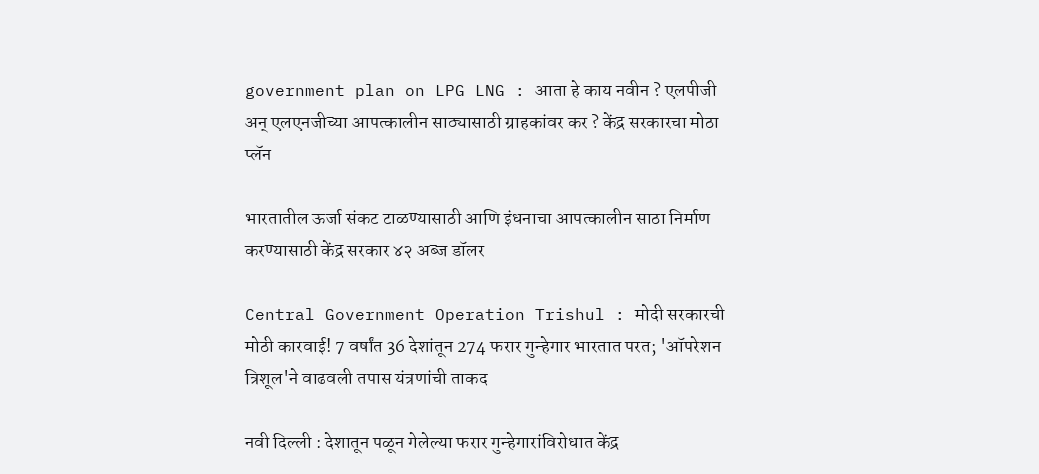government plan on LPG LNG : आता हे काय नवीन ? एलपीजी अन् एलएनजीच्या आपत्कालीन साठ्यासाठी ग्राहकांवर कर ? केंद्र सरकारचा मोठा प्लॅन

भारतातील ऊर्जा संकट टाळण्यासाठी आणि इंधनाचा आपत्कालीन साठा निर्माण करण्यासाठी केंद्र सरकार ४२ अब्ज डॉलर

Central Government Operation Trishul : मोदी सरकारची मोठी कारवाई! 7 वर्षांत 36 देशांतून 274 फरार गुन्हेगार भारतात परत; 'ऑपरेशन त्रिशूल'ने वाढवली तपास यंत्रणांची ताकद

नवी दिल्ली : देशातून पळून गेलेल्या फरार गुन्हेगारांविरोधात केंद्र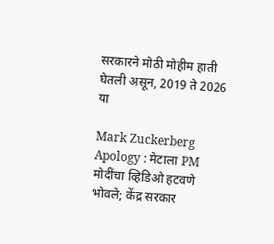सरकारने मोठी मोहीम हाती घेतली असून, 2019 ते 2026 या

Mark Zuckerberg Apology : मेटाला PM मोदींचा व्हिडिओ हटवणे भोवले; केंद्र सरकार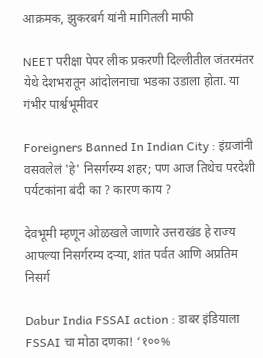आक्रमक, झुकरबर्ग यांनी मागितली माफी

NEET परीक्षा पेपर लीक प्रकरणी दिल्लीतील जंतरमंतर येथे देशभरातून आंदोलनाचा भडका उडाला होता. या गंभीर पार्श्वभूमीवर

Foreigners Banned In Indian City : इंग्रजांनी वसवलेलं 'हे' निसर्गरम्य शहर; पण आज तिथेच परदेशी पर्यटकांना बंदी का ? कारण काय ?

देवभूमी म्हणून ओळखले जाणारे उत्तराखंड हे राज्य आपल्या निसर्गरम्य दऱ्या, शांत पर्वत आणि अप्रतिम निसर्ग

Dabur India FSSAI action : डाबर इंडियाला FSSAI चा मोठा दणका! ‘१००%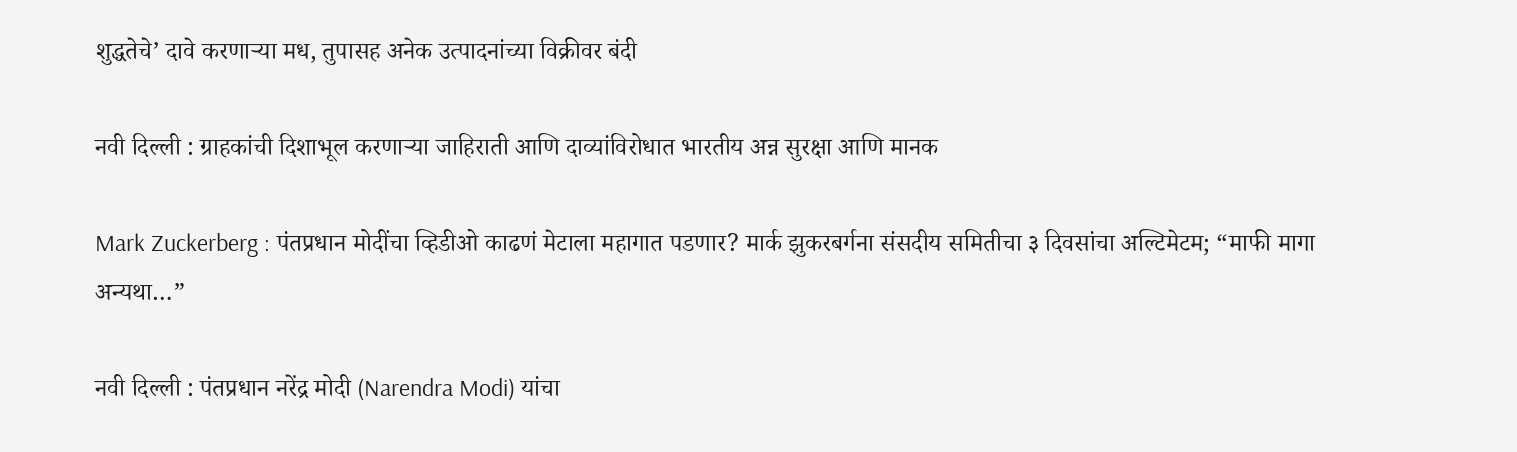शुद्धतेचे’ दावे करणाऱ्या मध, तुपासह अनेक उत्पादनांच्या विक्रीवर बंदी

नवी दिल्ली : ग्राहकांची दिशाभूल करणाऱ्या जाहिराती आणि दाव्यांविरोधात भारतीय अन्न सुरक्षा आणि मानक

Mark Zuckerberg : पंतप्रधान मोदींचा व्हिडीओ काढणं मेटाला महागात पडणार? मार्क झुकरबर्गना संसदीय समितीचा ३ दिवसांचा अल्टिमेटम; “माफी मागा अन्यथा…”

नवी दिल्ली : पंतप्रधान नरेंद्र मोदी (Narendra Modi) यांचा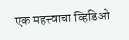एक महत्त्वाचा व्हिडिओ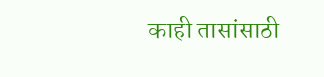काही तासांसाठी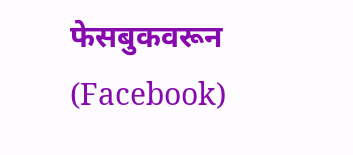फेसबुकवरून (Facebook)